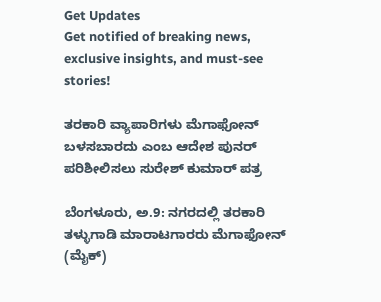Get Updates
Get notified of breaking news, exclusive insights, and must-see stories!

ತರಕಾರಿ ವ್ಯಾಪಾರಿಗಳು ಮೆಗಾಫೋನ್ ಬಳಸಬಾರದು ಎಂಬ ಆದೇಶ ಪುನರ್ ಪರಿಶೀಲಿಸಲು ಸುರೇಶ್ ಕುಮಾರ್ ಪತ್ರ

ಬೆಂಗಳೂರು, ಅ.9: ನಗರದಲ್ಲಿ ತರಕಾರಿ ತಳ್ಳುಗಾಡಿ ಮಾರಾಟಗಾರರು ಮೆಗಾಫೋನ್ (ಮೈಕ್)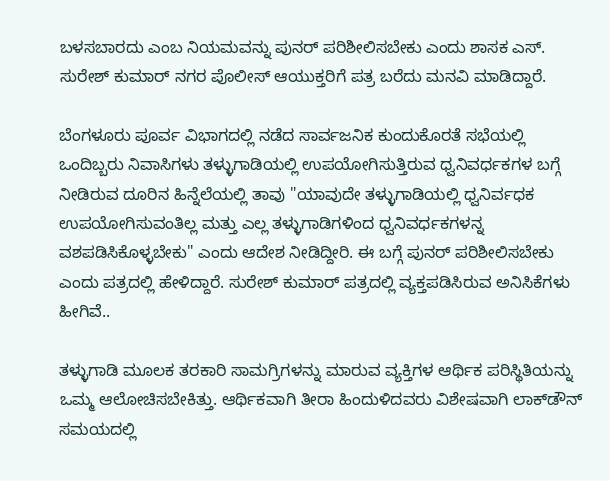ಬಳಸಬಾರದು ಎಂಬ ನಿಯಮವನ್ನು ಪುನರ್ ಪರಿಶೀಲಿಸಬೇಕು ಎಂದು ಶಾಸಕ ಎಸ್. ಸುರೇಶ್ ಕುಮಾರ್ ನಗರ ಪೊಲೀಸ್ ಆಯುಕ್ತರಿಗೆ ಪತ್ರ ಬರೆದು ಮನವಿ ಮಾಡಿದ್ದಾರೆ.

ಬೆಂಗಳೂರು ಪೂರ್ವ ವಿಭಾಗದಲ್ಲಿ ನಡೆದ ಸಾರ್ವಜನಿಕ ಕುಂದುಕೊರತೆ ಸಭೆಯಲ್ಲಿ ಒಂದಿಬ್ಬರು ನಿವಾಸಿಗಳು ತಳ್ಳುಗಾಡಿಯಲ್ಲಿ ಉಪಯೋಗಿಸುತ್ತಿರುವ ಧ್ವನಿವರ್ಧಕಗಳ ಬಗ್ಗೆ ನೀಡಿರುವ ದೂರಿನ ಹಿನ್ನೆಲೆಯಲ್ಲಿ ತಾವು "ಯಾವುದೇ ತಳ್ಳುಗಾಡಿಯಲ್ಲಿ ಧ್ವನಿರ್ವಧಕ ಉಪಯೋಗಿಸುವಂತಿಲ್ಲ ಮತ್ತು ಎಲ್ಲ ತಳ್ಳುಗಾಡಿಗಳಿಂದ ಧ್ವನಿವರ್ಧಕಗಳನ್ನ ವಶಪಡಿಸಿಕೊಳ್ಳಬೇಕು" ಎಂದು ಆದೇಶ ನೀಡಿದ್ದೀರಿ. ಈ ಬಗ್ಗೆ ಪುನರ್ ಪರಿಶೀಲಿಸಬೇಕು ಎಂದು ಪತ್ರದಲ್ಲಿ ಹೇಳಿದ್ದಾರೆ. ಸುರೇಶ್ ಕುಮಾರ್ ಪತ್ರದಲ್ಲಿ ವ್ಯಕ್ತಪಡಿಸಿರುವ ಅನಿಸಿಕೆಗಳು ಹೀಗಿವೆ..

ತಳ್ಳುಗಾಡಿ ಮೂಲಕ ತರಕಾರಿ ಸಾಮಗ್ರಿಗಳನ್ನು ಮಾರುವ ವ್ಯಕ್ತಿಗಳ ಆರ್ಥಿಕ ಪರಿಸ್ಥಿತಿಯನ್ನು ಒಮ್ಮ ಆಲೋಚಿಸಬೇಕಿತ್ತು. ಆರ್ಥಿಕವಾಗಿ ತೀರಾ ಹಿಂದುಳಿದವರು ವಿಶೇಷವಾಗಿ ಲಾಕ್‌ಡೌನ್ ಸಮಯದಲ್ಲಿ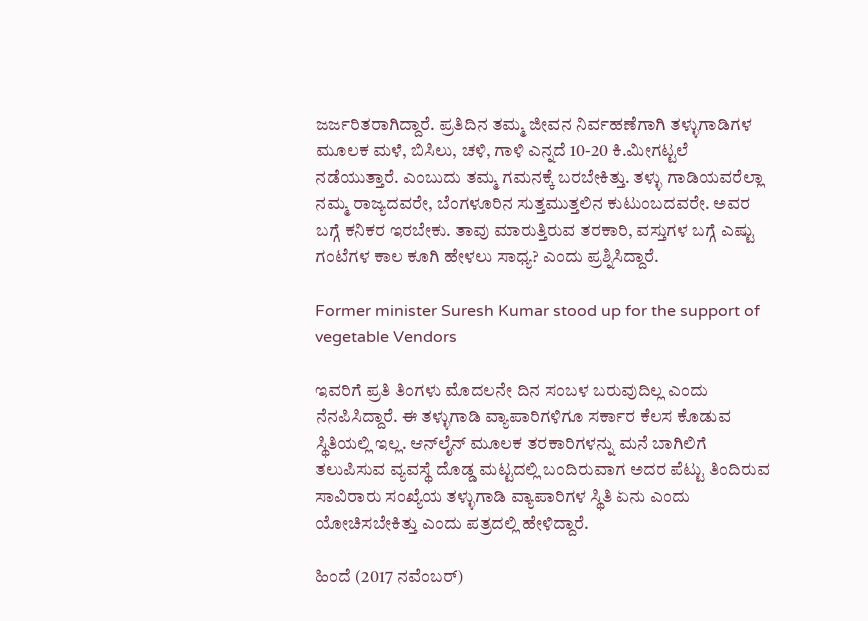ಜರ್ಜರಿತರಾಗಿದ್ದಾರೆ. ಪ್ರತಿದಿನ ತಮ್ಮ ಜೀವನ ನಿರ್ವಹಣೆಗಾಗಿ ತಳ್ಳುಗಾಡಿಗಳ ಮೂಲಕ ಮಳೆ, ಬಿಸಿಲು, ಚಳಿ, ಗಾಳಿ ಎನ್ನದೆ 10-20 ಕಿ.ಮೀಗಟ್ಟಲೆ ನಡೆಯುತ್ತಾರೆ. ಎಂಬುದು ತಮ್ಮ ಗಮನಕ್ಕೆ ಬರಬೇಕಿತ್ತು. ತಳ್ಳು ಗಾಡಿಯವರೆಲ್ಲಾ ನಮ್ಮ ರಾಜ್ಯದವರೇ, ಬೆಂಗಳೂರಿನ ಸುತ್ತಮುತ್ತಲಿನ ಕುಟುಂಬದವರೇ. ಅವರ ಬಗ್ಗೆ ಕನಿಕರ ಇರಬೇಕು. ತಾವು ಮಾರುತ್ತಿರುವ ತರಕಾರಿ, ವಸ್ತುಗಳ ಬಗ್ಗೆ ಎಷ್ಟು ಗಂಟೆಗಳ ಕಾಲ ಕೂಗಿ ಹೇಳಲು ಸಾಧ್ಯ? ಎಂದು ಪ್ರಶ್ನಿಸಿದ್ದಾರೆ.

Former minister Suresh Kumar stood up for the support of vegetable Vendors

ಇವರಿಗೆ ಪ್ರತಿ ತಿಂಗಳು ಮೊದಲನೇ ದಿನ ಸಂಬಳ ಬರುವುದಿಲ್ಲ ಎಂದು ನೆನಪಿಸಿದ್ದಾರೆ. ಈ ತಳ್ಳುಗಾಡಿ ವ್ಯಾಪಾರಿಗಳಿಗೂ ಸರ್ಕಾರ ಕೆಲಸ ಕೊಡುವ ಸ್ಥಿತಿಯಲ್ಲಿ ಇಲ್ಲ. ಆನ್‌ಲೈನ್ ಮೂಲಕ ತರಕಾರಿಗಳನ್ನು ಮನೆ ಬಾಗಿಲಿಗೆ ತಲುಪಿಸುವ ವ್ಯವಸ್ಥೆ ದೊಡ್ಡ ಮಟ್ಟದಲ್ಲಿ ಬಂದಿರುವಾಗ ಅದರ ಪೆಟ್ಟು ತಿಂದಿರುವ ಸಾವಿರಾರು ಸಂಖ್ಯೆಯ ತಳ್ಳುಗಾಡಿ ವ್ಯಾಪಾರಿಗಳ ಸ್ಥಿತಿ ಏನು ಎಂದು ಯೋಚಿಸಬೇಕಿತ್ತು ಎಂದು ಪತ್ರದಲ್ಲಿ ಹೇಳಿದ್ದಾರೆ.

ಹಿಂದೆ (2017 ನವೆಂಬರ್)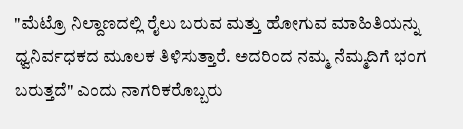"ಮೆಟ್ರೊ ನಿಲ್ದಾಣದಲ್ಲಿ ರೈಲು ಬರುವ ಮತ್ತು ಹೋಗುವ ಮಾಹಿತಿಯನ್ನು ಧ್ವನಿರ್ವಧಕದ ಮೂಲಕ ತಿಳಿಸುತ್ತಾರೆ. ಅದರಿಂದ ನಮ್ಮ ನೆಮ್ಮದಿಗೆ ಭಂಗ ಬರುತ್ತದೆ" ಎಂದು ನಾಗರಿಕರೊಬ್ಬರು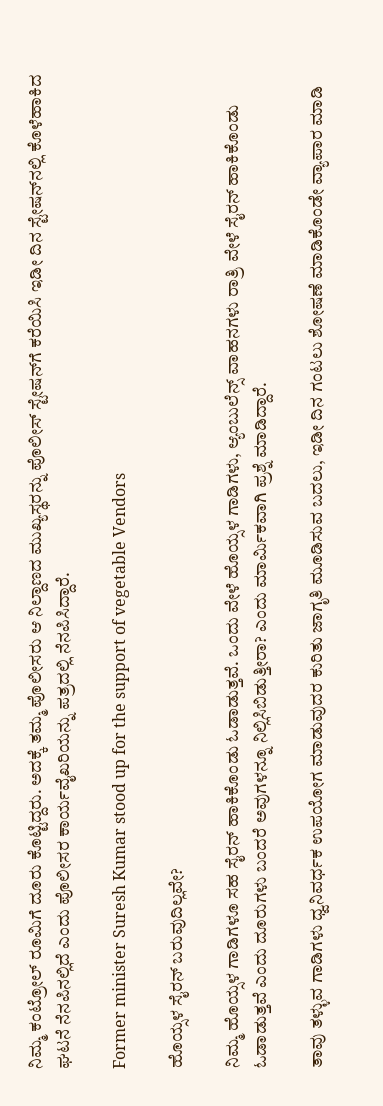ನಿಮ್ಮ ಕಂಟ್ರೋಲ್ ರೂಮಿಗೆ ದೂರು ಕೊಟ್ಟಿದ್ದರು. ಅದಕ್ಕೆ ತಮ್ಮ ಪೊಲೀಸರು ಆ ನಿಲ್ದಾಣದ ಮುಖ್ಯಸ್ಥರನ್ನು ಪೊಲೀಸ್ ಸ್ಟೇಷನ್‌ಗೆ ಕರೆಯಿಸಿ ಇಡೀ ದಿನ ಸ್ಟೇಷನ್‌ನಲ್ಲಿ ಕೊಳೆಹಾಕಿದ ಘಟನೆ ನೆನಪಿನಲ್ಲಿದೆ ಎಂದು ಪೊಲೀಸರ ಕಾರ್ಯವೈಖರಿಯನ್ನು ಪತ್ರದಲ್ಲಿ ನೆನಪಿಸಿದ್ದಾರೆ.

Former minister Suresh Kumar stood up for the support of vegetable Vendors

ಹೊಯ್ಸಳ ಸೈರನ್ ಬರುವುದಿಲ್ಲವೇ?

ನಿಮ್ಮ ಹೊಯ್ಸಳ ಗಾಡಿಗಳೂ ಸಹ ಸೈರನ್ ಹಾಕಿಕೊಂಡು ಓಡಾಡುತ್ತವೆ. ಒಂದು ವೇಳೆ ಹೊಯ್ಸಳ ಗಾಡಿಗಳು, ಆ್ಯಂಬುಲೆನ್ಸ್‌ ವಾಹನಗಳು ರಾತ್ರಿ ವೇಳೆ ಸೈರನ್ ಹಾಕಿಕೊಂಡು ಓಡಾಡುತ್ತವೆ ಎಂದು ದೂರುಗಳು ಬಂದರೆ ಅವುಗಳನ್ನೂ ನಿಲ್ಲಿಸಿಬಿಡುತ್ತೀರಾ? ಎಂದು ಮಾರ್ಮಿಕವಾಗಿ ಪ್ರಶ್ನೆ ಮಾಡಿದ್ದಾರೆ.

ತಾವು ತಳ್ಳುವ ಗಾಡಿಗಳು ಧ್ವನಿವರ್ಧಕ ಉಪಯೋಗ ಮಾಡುವುದರ ಕುರಿತು ಜಾಗೃತಿ ಮೂಡಿಸುವ ಬದಲು, ಇಡೀ ದಿನ ಗಂಟಲು ಶೋಷಣೆ ಮಾಡಿಕೊಂಡೇ ವ್ಯಾಪಾರ ಮಾಡಿ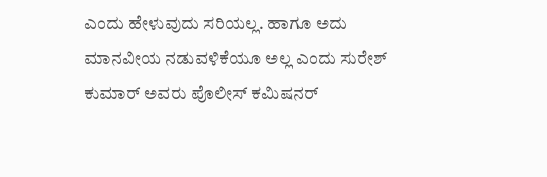ಎಂದು ಹೇಳುವುದು ಸರಿಯಲ್ಲ. ಹಾಗೂ ಅದು ಮಾನವೀಯ ನಡುವಳಿಕೆಯೂ ಅಲ್ಲ ಎಂದು ಸುರೇಶ್ ಕುಮಾರ್ ಅವರು ಪೊಲೀಸ್ ಕಮಿಷನರ್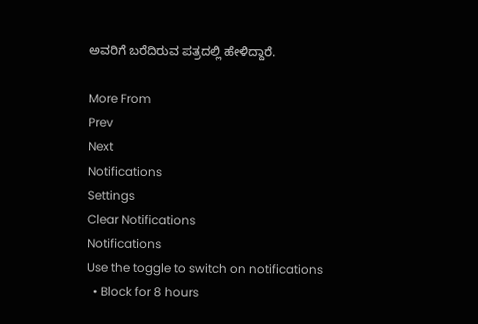ಅವರಿಗೆ ಬರೆದಿರುವ ಪತ್ರದಲ್ಲಿ ಹೇಳಿದ್ದಾರೆ.

More From
Prev
Next
Notifications
Settings
Clear Notifications
Notifications
Use the toggle to switch on notifications
  • Block for 8 hours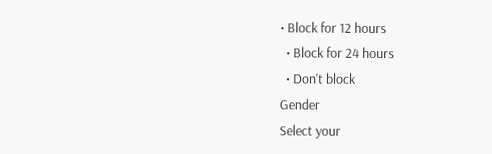• Block for 12 hours
  • Block for 24 hours
  • Don't block
Gender
Select your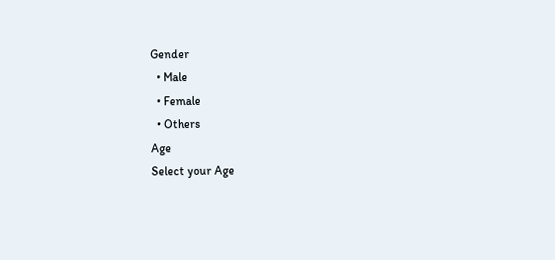Gender
  • Male
  • Female
  • Others
Age
Select your Age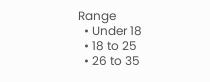Range
  • Under 18
  • 18 to 25
  • 26 to 35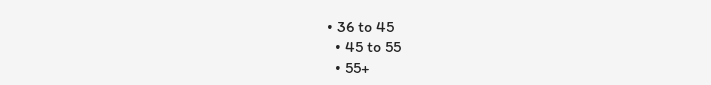• 36 to 45
  • 45 to 55
  • 55+